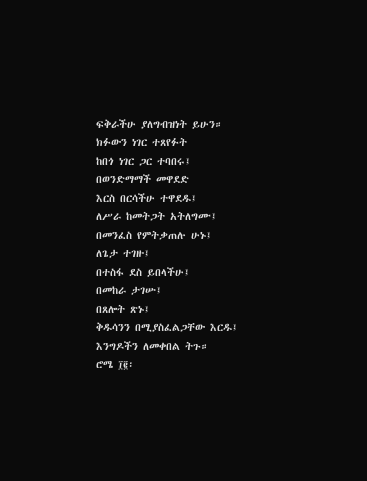ፍቅራችሁ ያለግብዝነት ይሁን።
ክፉውን ነገር ተጸየፉት
ከበጎ ነገር ጋር ተባበሩ፤
በወንድማማች መዋደድ
እርስ በርሳችሁ ተዋደዱ፤
ለሥራ ከመትጋት አትለግሙ፤
በመንፈስ የምትቃጠሉ ሁኑ፤
ለጌታ ተገዙ፤
በተስፋ ደስ ይበላችሁ፤
በመከራ ታገሡ፤
በጸሎት ጽኑ፤
ቅዱሳንን በሚያስፈልጋቸው እርዱ፤
እንግዶችን ለመቀበል ትጉ።
ሮሜ ፲፪፡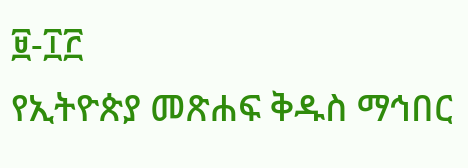፱-፲፫
የኢትዮጵያ መጽሐፍ ቅዱስ ማኅበር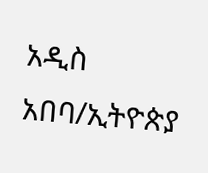አዲስ አበባ/ኢትዮጵያ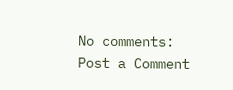No comments:
Post a Comment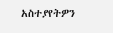አስተያየትዎን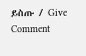ይስጡ / Give Comment